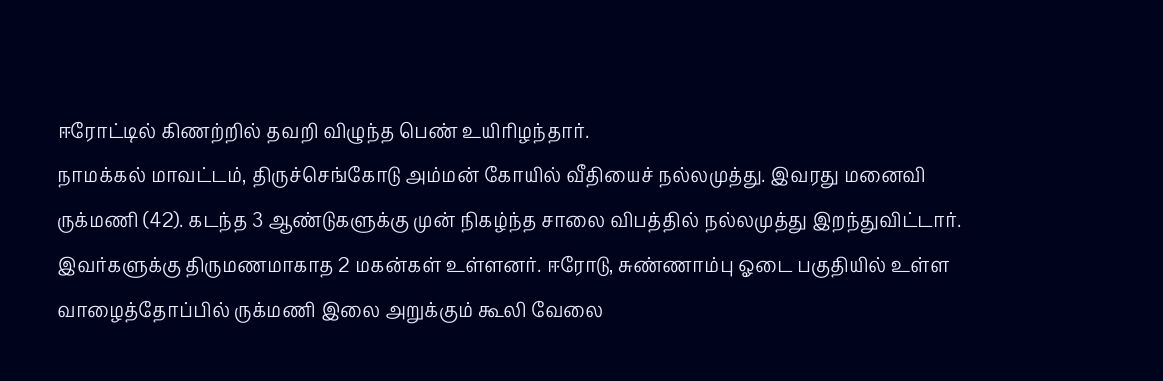ஈரோட்டில் கிணற்றில் தவறி விழுந்த பெண் உயிரிழந்தார்.
நாமக்கல் மாவட்டம், திருச்செங்கோடு அம்மன் கோயில் வீதியைச் நல்லமுத்து. இவரது மனைவி ருக்மணி (42). கடந்த 3 ஆண்டுகளுக்கு முன் நிகழ்ந்த சாலை விபத்தில் நல்லமுத்து இறந்துவிட்டார். இவர்களுக்கு திருமணமாகாத 2 மகன்கள் உள்ளனர். ஈரோடு, சுண்ணாம்பு ஓடை பகுதியில் உள்ள வாழைத்தோப்பில் ருக்மணி இலை அறுக்கும் கூலி வேலை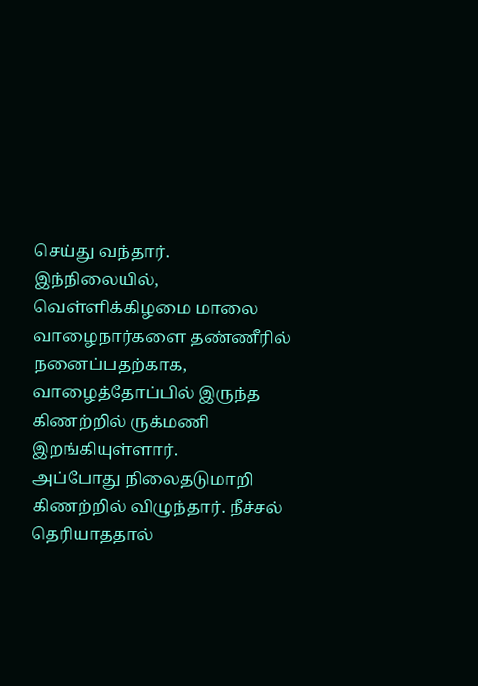செய்து வந்தார்.
இந்நிலையில், வெள்ளிக்கிழமை மாலை வாழைநார்களை தண்ணீரில் நனைப்பதற்காக, வாழைத்தோப்பில் இருந்த கிணற்றில் ருக்மணி இறங்கியுள்ளார்.
அப்போது நிலைதடுமாறி கிணற்றில் விழுந்தார். நீச்சல் தெரியாததால்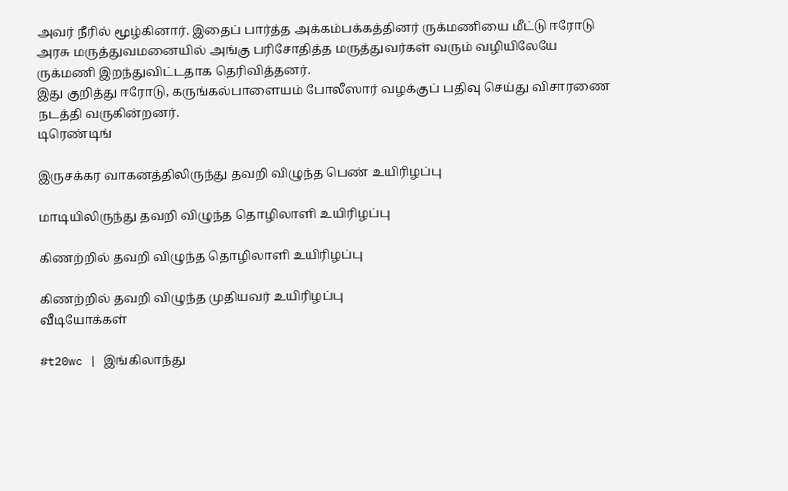அவர் நீரில் மூழ்கினார். இதைப் பார்த்த அக்கம்பக்கத்தினர் ருக்மணியை மீட்டு ஈரோடு அரசு மருத்துவமனையில் அங்கு பரிசோதித்த மருத்துவர்கள் வரும் வழியிலேயே ருக்மணி இறந்துவிட்டதாக தெரிவித்தனர்.
இது குறித்து ஈரோடு, கருங்கல்பாளையம் போலீஸார் வழக்குப் பதிவு செய்து விசாரணை நடத்தி வருகின்றனர்.
டிரெண்டிங்

இருசக்கர வாகனத்திலிருந்து தவறி விழுந்த பெண் உயிரிழப்பு

மாடியிலிருந்து தவறி விழுந்த தொழிலாளி உயிரிழப்பு

கிணற்றில் தவறி விழுந்த தொழிலாளி உயிரிழப்பு

கிணற்றில் தவறி விழுந்த முதியவர் உயிரிழப்பு
வீடியோக்கள்

#t20wc | இங்கிலாந்து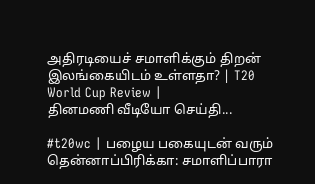அதிரடியைச் சமாளிக்கும் திறன் இலங்கையிடம் உள்ளதா? | T20 World Cup Review |
தினமணி வீடியோ செய்தி...

#t20wc | பழைய பகையுடன் வரும் தென்னாப்பிரிக்கா: சமாளிப்பாரா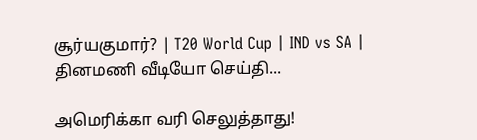சூர்யகுமார்? | T20 World Cup | IND vs SA |
தினமணி வீடியோ செய்தி...

அமெரிக்கா வரி செலுத்தாது!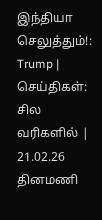இந்தியா செலுத்தும்!: Trump | செய்திகள்: சில வரிகளில் | 21.02.26
தினமணி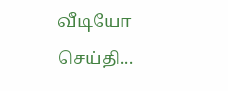வீடியோ செய்தி...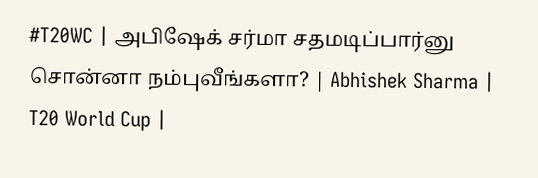#T20WC | அபிஷேக் சர்மா சதமடிப்பார்னு சொன்னா நம்புவீங்களா? | Abhishek Sharma | T20 World Cup |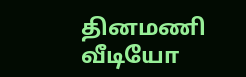தினமணி வீடியோ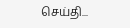செய்தி...